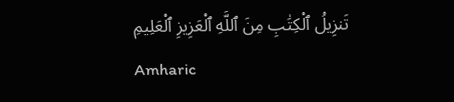تَنزِيلُ ٱلْكِتَٰبِ مِنَ ٱللَّهِ ٱلْعَزِيزِ ٱلْعَلِيمِ
Amharic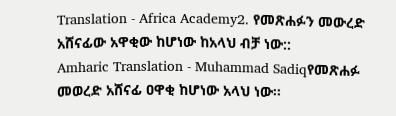Translation - Africa Academy2. የመጽሐፉን መውረድ አሸናፊው አዋቂው ከሆነው ከአላህ ብቻ ነው::
Amharic Translation - Muhammad Sadiqየመጽሐፉ መወረድ አሸናፊ ዐዋቂ ከሆነው አላህ ነው፡፡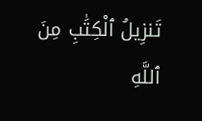تَنزِيلُ ٱلْكِتَٰبِ مِنَ ٱللَّهِ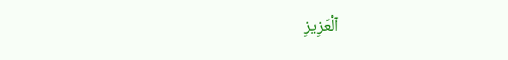ٱلْعَزِيزِ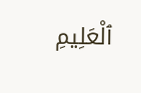ٱلْعَلِيمِ